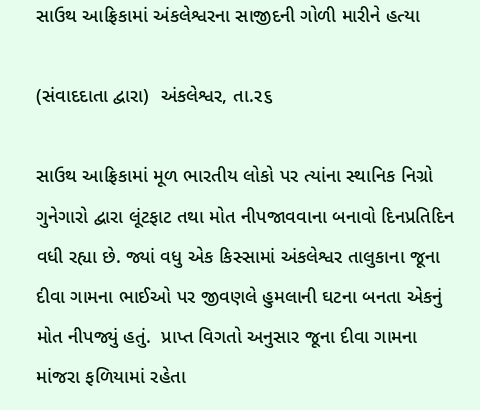સાઉથ આફ્રિકામાં અંકલેશ્વરના સાજીદની ગોળી મારીને હત્યા

(સંવાદદાતા દ્વારા)  અંકલેશ્વર, તા.ર૬

સાઉથ આફ્રિકામાં મૂળ ભારતીય લોકો પર ત્યાંના સ્થાનિક નિગ્રો ગુનેગારો દ્વારા લૂંટફાટ તથા મોત નીપજાવવાના બનાવો દિનપ્રતિદિન વધી રહ્યા છે. જ્યાં વધુ એક કિસ્સામાં અંકલેશ્વર તાલુકાના જૂના દીવા ગામના ભાઈઓ પર જીવણલે હુમલાની ઘટના બનતા એકનું મોત નીપજ્યું હતું.  પ્રાપ્ત વિગતો અનુસાર જૂના દીવા ગામના માંજરા ફળિયામાં રહેતા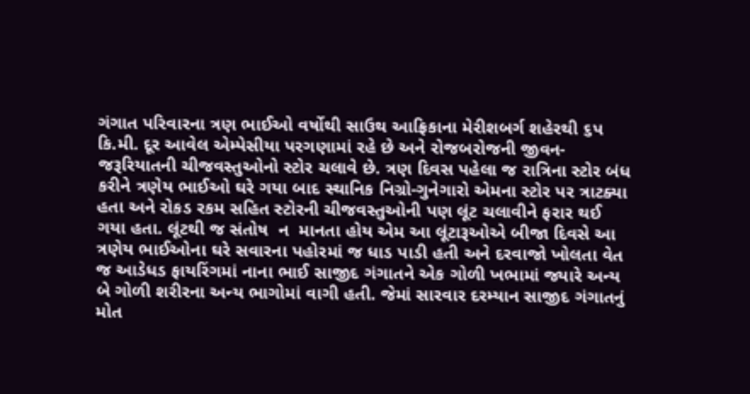ગંગાત પરિવારના ત્રણ ભાઈઓ વર્ષોથી સાઉથ આફ્રિકાના મેરીશબર્ગ શહેરથી ૬પ કિ.મી. દૂર આવેલ એમ્પેસીયા પરગણામાં રહે છે અને રોજબરોજની જીવન- જરૂરિયાતની ચીજવસ્તુઓનો સ્ટોર ચલાવે છે. ત્રણ દિવસ પહેલા જ રાત્રિના સ્ટોર બંધ કરીને ત્રણેય ભાઈઓ ઘરે ગયા બાદ સ્થાનિક નિગ્રો-ગુનેગારો એમના સ્ટોર પર ત્રાટક્યા હતા અને રોકડ રકમ સહિત સ્ટોરની ચીજવસ્તુઓની પણ લૂંટ ચલાવીને ફરાર થઈ ગયા હતા. લૂંટથી જ સંતોષ  ન  માનતા હોય એમ આ લૂંટારૂઓએ બીજા દિવસે આ ત્રણેય ભાઈઓના ઘરે સવારના પહોરમાં જ ધાડ પાડી હતી અને દરવાજો ખોલતા વેત જ આડેધડ ફાયરિંગમાં નાના ભાઈ સાજીદ ગંગાતને એક ગોળી ખભામાં જ્યારે અન્ય બે ગોળી શરીરના અન્ય ભાગોમાં વાગી હતી. જેમાં સારવાર દરમ્યાન સાજીદ ગંગાતનું મોત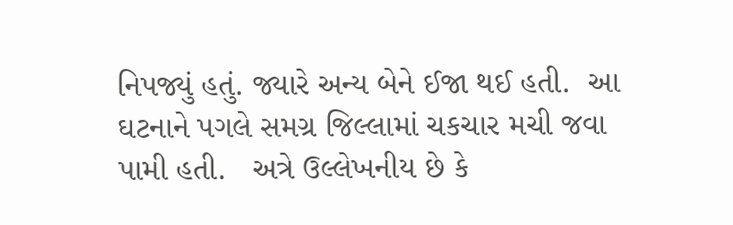નિપજ્યું હતું. જ્યારે અન્ય બેને ઈજા થઈ હતી.  આ ઘટનાને પગલે સમગ્ર જિલ્લામાં ચકચાર મચી જવા પામી હતી.   અત્રે ઉલ્લેખનીય છે કે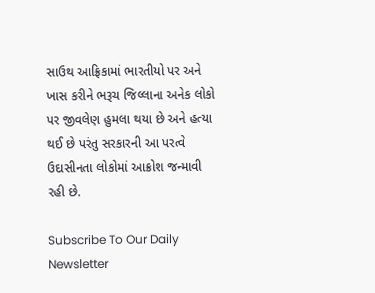સાઉથ આફ્રિકામાં ભારતીયો પર અને ખાસ કરીને ભરૂચ જિલ્લાના અનેક લોકો પર જીવલેણ હુમલા થયા છે અને હત્યા થઈ છે પરંતુ સરકારની આ પરત્વે ઉદાસીનતા લોકોમાં આક્રોશ જન્માવી રહી છે.

Subscribe To Our Daily Newsletter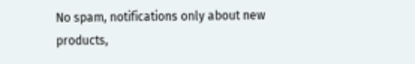No spam, notifications only about new products,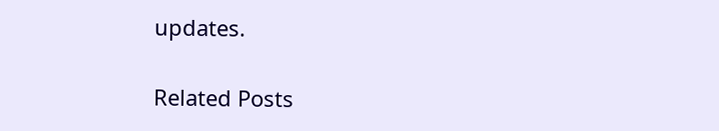updates.

Related Posts